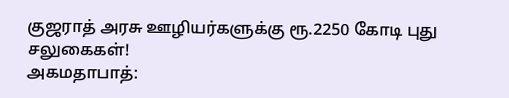குஜராத் அரசு ஊழியர்களுக்கு ரூ.2250 கோடி புது சலுகைகள்!
அகமதாபாத்: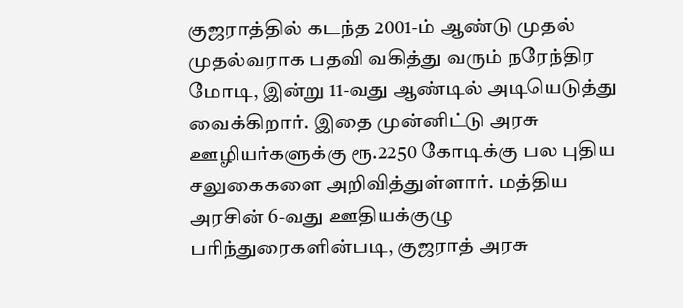குஜராத்தில் கடந்த 2001-ம் ஆண்டு முதல் முதல்வராக பதவி வகித்து வரும் நரேந்திர மோடி, இன்று 11-வது ஆண்டில் அடியெடுத்து வைக்கிறார். இதை முன்னிட்டு அரசு ஊழியர்களுக்கு ரூ.2250 கோடிக்கு பல புதிய சலுகைகளை அறிவித்துள்ளார். மத்திய அரசின் 6-வது ஊதியக்குழு பரிந்துரைகளின்படி, குஜராத் அரசு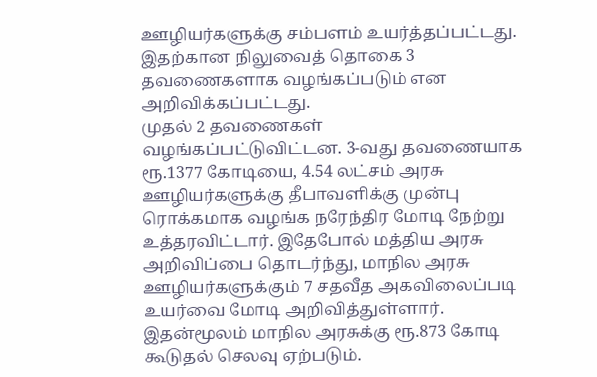ஊழியர்களுக்கு சம்பளம் உயர்த்தப்பட்டது. இதற்கான நிலுவைத் தொகை 3 தவணைகளாக வழங்கப்படும் என அறிவிக்கப்பட்டது.
முதல் 2 தவணைகள் வழங்கப்பட்டுவிட்டன. 3-வது தவணையாக ரூ.1377 கோடியை, 4.54 லட்சம் அரசு ஊழியர்களுக்கு தீபாவளிக்கு முன்பு ரொக்கமாக வழங்க நரேந்திர மோடி நேற்று உத்தரவிட்டார். இதேபோல் மத்திய அரசு அறிவிப்பை தொடர்ந்து, மாநில அரசு ஊழியர்களுக்கும் 7 சதவீத அகவிலைப்படி உயர்வை மோடி அறிவித்துள்ளார்.
இதன்மூலம் மாநில அரசுக்கு ரூ.873 கோடி கூடுதல் செலவு ஏற்படும்.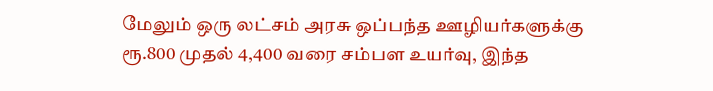மேலும் ஒரு லட்சம் அரசு ஒப்பந்த ஊழியர்களுக்கு ரூ.800 முதல் 4,400 வரை சம்பள உயர்வு, இந்த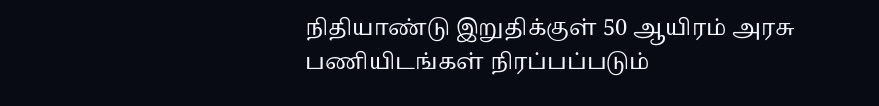நிதியாண்டு இறுதிக்குள் 50 ஆயிரம் அரசு பணியிடங்கள் நிரப்பப்படும்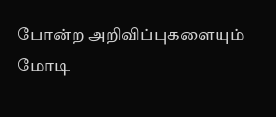போன்ற அறிவிப்புகளையும் மோடி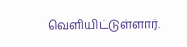வெளியிட்டுள்ளார்.